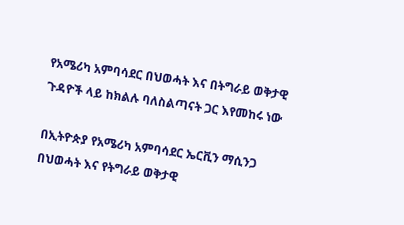የአሜሪካ አምባሳደር በህወሓት እና በትግራይ ወቅታዊ ጉዳዮች ላይ ከክልሉ ባለስልጣናት ጋር እየመከሩ ነው

በኢትዮጵያ የአሜሪካ አምባሳደር ኤርቪን ማሲንጋ በህወሓት እና የትግራይ ወቅታዊ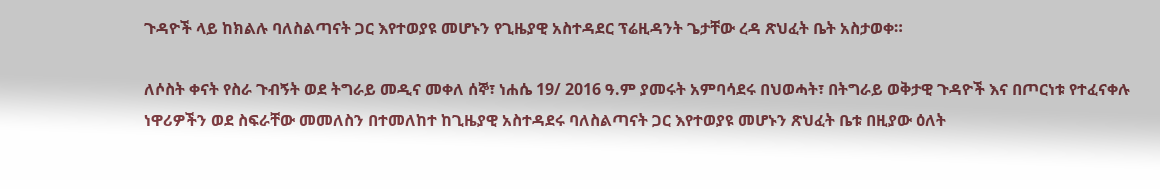ጉዳዮች ላይ ከክልሉ ባለስልጣናት ጋር እየተወያዩ መሆኑን የጊዜያዊ አስተዳደር ፕሬዚዳንት ጌታቸው ረዳ ጽህፈት ቤት አስታወቀ።

ለሶስት ቀናት የስራ ጉብኝት ወደ ትግራይ መዲና መቀለ ሰኞ፣ ነሐሴ 19/ 2016 ዓ.ም ያመሩት አምባሳደሩ በህወሓት፣ በትግራይ ወቅታዊ ጉዳዮች እና በጦርነቱ የተፈናቀሉ ነዋሪዎችን ወደ ስፍራቸው መመለስን በተመለከተ ከጊዜያዊ አስተዳደሩ ባለስልጣናት ጋር እየተወያዩ መሆኑን ጽህፈት ቤቱ በዚያው ዕለት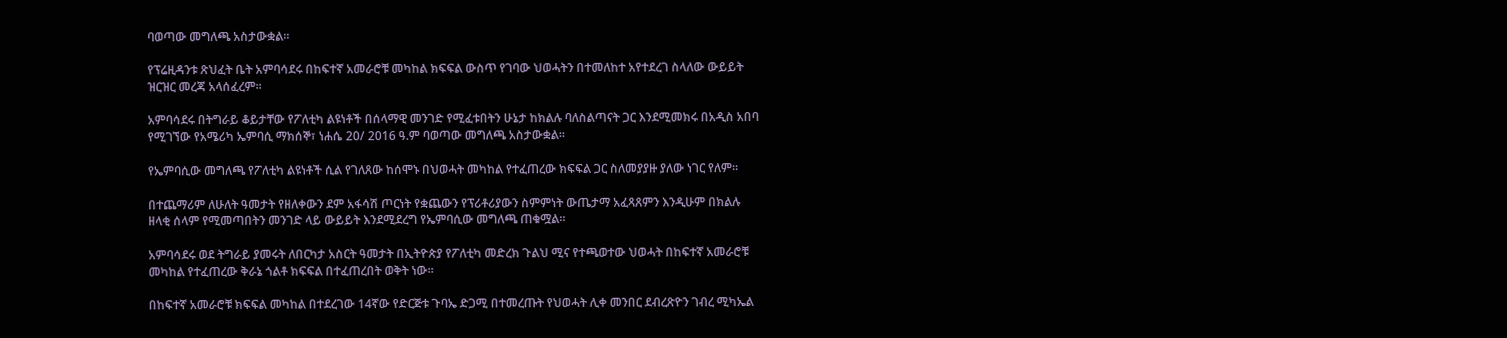ባወጣው መግለጫ አስታውቋል።

የፕሬዚዳንቱ ጽህፈት ቤት አምባሳደሩ በከፍተኛ አመራሮቹ መካከል ክፍፍል ውስጥ የገባው ህወሓትን በተመለከተ አየተደረገ ስላለው ውይይት ዝርዝር መረጃ አላሰፈረም።

አምባሳደሩ በትግራይ ቆይታቸው የፖለቲካ ልዩነቶች በሰላማዊ መንገድ የሚፈቱበትን ሁኔታ ከክልሉ ባለስልጣናት ጋር እንደሚመክሩ በአዲስ አበባ የሚገኘው የአሜሪካ ኤምባሲ ማክሰኞ፣ ነሐሴ 20/ 2016 ዓ.ም ባወጣው መግለጫ አስታውቋል።

የኤምባሲው መግለጫ የፖለቲካ ልዩነቶች ሲል የገለጸው ከሰሞኑ በህወሓት መካከል የተፈጠረው ክፍፍል ጋር ስለመያያዙ ያለው ነገር የለም።

በተጨማሪም ለሁለት ዓመታት የዘለቀውን ደም አፋሳሽ ጦርነት የቋጨውን የፕሪቶሪያውን ስምምነት ውጤታማ አፈጻጸምን እንዲሁም በክልሉ ዘላቂ ሰላም የሚመጣበትን መንገድ ላይ ውይይት እንደሚደረግ የኤምባሲው መግለጫ ጠቁሟል።

አምባሳደሩ ወደ ትግራይ ያመሩት ለበርካታ አስርት ዓመታት በኢትዮጵያ የፖለቲካ መድረክ ጉልህ ሚና የተጫወተው ህወሓት በከፍተኛ አመራሮቹ መካከል የተፈጠረው ቅራኔ ጎልቶ ክፍፍል በተፈጠረበት ወቅት ነው።

በከፍተኛ አመራሮቹ ክፍፍል መካከል በተደረገው 14ኛው የድርጅቱ ጉባኤ ድጋሚ በተመረጡት የህወሓት ሊቀ መንበር ደብረጽዮን ገብረ ሚካኤል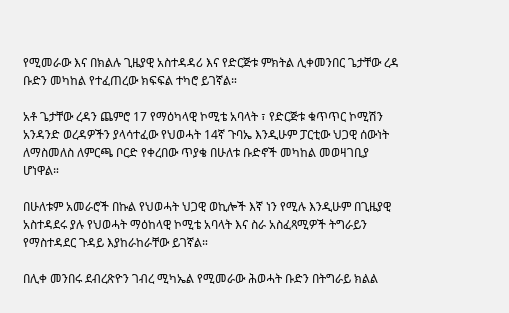የሚመራው እና በክልሉ ጊዜያዊ አስተዳዳሪ እና የድርጅቱ ምክትል ሊቀመንበር ጌታቸው ረዳ ቡድን መካከል የተፈጠረው ክፍፍል ተካሮ ይገኛል።

አቶ ጌታቸው ረዳን ጨምሮ 17 የማዕካላዊ ኮሚቴ አባላት ፣ የድርጅቱ ቁጥጥር ኮሚሽን አንዳንድ ወረዳዎችን ያላሳተፈው የህወሓት 14ኛ ጉባኤ እንዲሁም ፓርቲው ህጋዊ ሰውነት ለማስመለስ ለምርጫ ቦርድ የቀረበው ጥያቄ በሁለቱ ቡድኖች መካከል መወዛገቢያ ሆነዋል።

በሁለቱም አመራሮች በኩል የህወሓት ህጋዊ ወኪሎች እኛ ነን የሚሉ እንዲሁም በጊዜያዊ አስተዳደሩ ያሉ የህወሓት ማዕከላዊ ኮሚቴ አባላት እና ስራ አስፈጻሚዎች ትግራይን የማስተዳደር ጉዳይ እያከራከራቸው ይገኛል።

በሊቀ መንበሩ ደብረጽዮን ገብረ ሚካኤል የሚመራው ሕወሓት ቡድን በትግራይ ክልል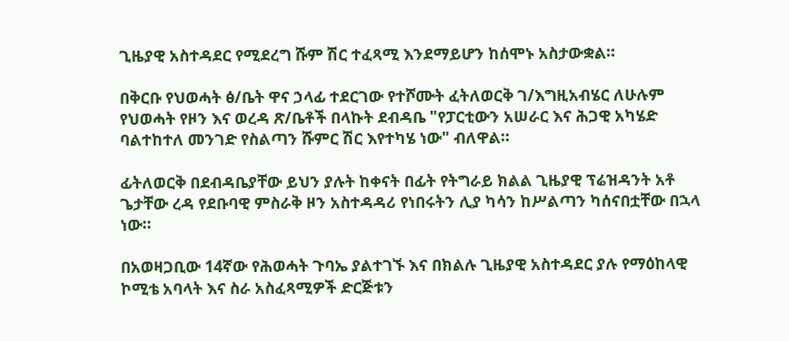ጊዜያዊ አስተዳደር የሚደረግ ሹም ሽር ተፈጻሚ እንደማይሆን ከሰሞኑ አስታውቋል።

በቅርቡ የህወሓት ፅ/ቤት ዋና ኃላፊ ተደርገው የተሾሙት ፈትለወርቅ ገ/እግዚአብሄር ለሁሉም የህወሓት የዞን እና ወረዳ ጽ/ቤቶች በላኩት ደብዳቤ "የፓርቲውን አሠራር እና ሕጋዊ አካሄድ ባልተከተለ መንገድ የስልጣን ሹምር ሽር እየተካሄ ነው" ብለዋል።

ፊትለወርቅ በደብዳቤያቸው ይህን ያሉት ከቀናት በፊት የትግራይ ክልል ጊዜያዊ ፕሬዝዳንት አቶ ጌታቸው ረዳ የደቡባዊ ምስራቅ ዞን አስተዳዳሪ የነበሩትን ሊያ ካሳን ከሥልጣን ካሰናበቷቸው በኋላ ነው።

በአወዛጋቢው 14ኛው የሕወሓት ጉባኤ ያልተገኙ እና በክልሉ ጊዜያዊ አስተዳደር ያሉ የማዕከላዊ ኮሚቴ አባላት እና ስራ አስፈጻሚዎች ድርጅቱን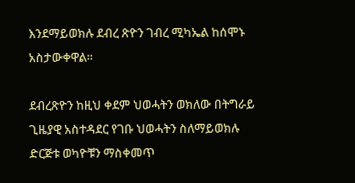እንደማይወክሉ ደብረ ጽዮን ገብረ ሚካኤል ከሰሞኑ አስታውቀዋል።

ደብረጽዮን ከዚህ ቀደም ህወሓትን ወክለው በትግራይ ጊዜያዊ አስተዳደር የገቡ ህወሓትን ስለማይወክሉ ድርጅቱ ወካዮቹን ማስቀመጥ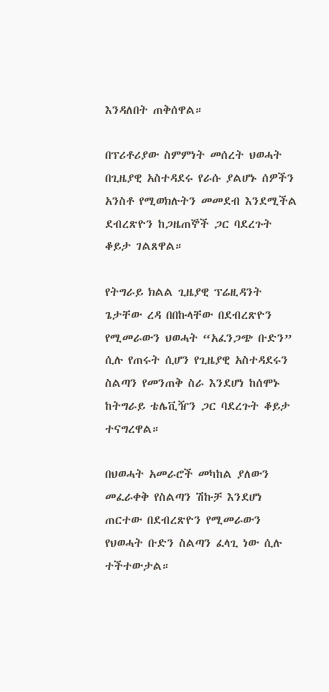እንዳለበት ጠቅሰዋል።

በፕሪቶሪያው ስምምነት መሰረት ህወሓት በጊዜያዊ አስተዳደሩ የራሱ ያልሆኑ ሰዎችን አንስቶ የሚወክሉትን መመደብ እንደሚችል ደብረጽዮን ከጋዜጠኞች ጋር ባደረጉት ቆይታ ገልጸዋል።

የትግራይ ክልል ጊዜያዊ ፕሬዚዳንት ጌታቸው ረዳ በበኩላቸው በደብረጽዮን የሚመራውን ህወሓት “አፈንጋጭ ቡድን” ሲሉ የጠሩት ሲሆን የጊዜያዊ አስተዳደሩን ስልጣን የመንጠቅ ስራ እንደሆነ ከሰሞኑ ከትግራይ ቴሌቪዥን ጋር ባደረጉት ቆይታ ተናግረዋል።

በህወሓት አመራሮች መካከል ያለውን መፈራቀቅ የስልጣን ሽኩቻ እንደሆነ ጠርተው በደብረጽዮን የሚመራውን የህወሓት ቡድን ስልጣን ፈላጊ ነው ሲሉ ተችተውታል።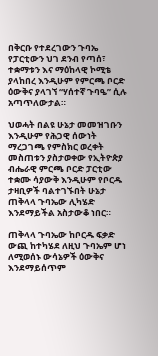በቅርቡ የተደረገውን ጉባኤ የፓርቲውን ህገ ደንብ የጣሰ፣ ተቋማቱን እና ማዕከላዊ ኮሚቴ ያላከበረ እንዲሁም የምርጫ ቦርድ ዕውቅና ያላገኘ “ሃሰተኛ ጉባዔ” ሲሉ አጣጥለውታል።

ህወሓት በልዩ ሁኔታ መመዝገቡን እንዲሁም የሕጋዊ ሰውነት ማረጋገጫ የምስክር ወረቀት መስጠቱን ያስታወቀው የኢትዮጵያ ብሔራዊ ምርጫ ቦርድ ፓርቲው ተቋሙ ሳያውቅ እንዲሁም የቦርዱ ታዛቢዎች ባልተገኙበት ሁኔታ ጠቅላላ ጉባኤው ሊካሄድ እንደማይችል አስታውቆ ነበር።

ጠቅላላ ጉባኤው ከቦርዱ ፍቃድ ውጪ ከተካሄደ ለዚህ ጉባኤም ሆነ ለሚወሰኑ ውሳኔዎች ዕውቅና እንደማይሰጥም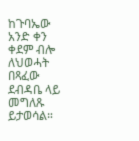ከጉባኤው አንድ ቀን ቀደም ብሎ ለህወሓት በጻፈው ደብዳቤ ላይ መግለጹ ይታወሳል።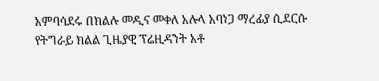አምባሳደሩ በክልሉ መዲና መቀለ አሉላ አባነጋ ማረፊያ ሲደርሱ የትግራይ ክልል ጊዜያዊ ፕሬዚዳንት አቶ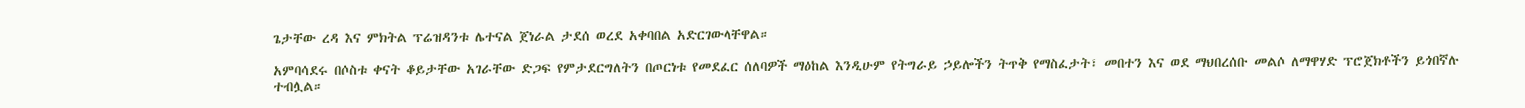ጌታቸው ረዳ እና ምክትል ፕሬዝዳንቱ ሌተናል ጀነራል ታደሰ ወረደ አቀባበል አድርገውላቸዋል።

አምባሳደሩ በሶስቱ ቀናት ቆይታቸው አገራቸው ድጋፍ የምታደርግለትን በጦርነቱ የመደፈር ሰለባዎች ማዕከል እንዲሁም የትግራይ ኃይሎችን ትጥቅ የማስፈታት፣ መበተን እና ወደ ማህበረሰቡ መልሶ ለማዋሃድ ፕሮጀክቶችን ይጎበኛሉ ተብሏል።